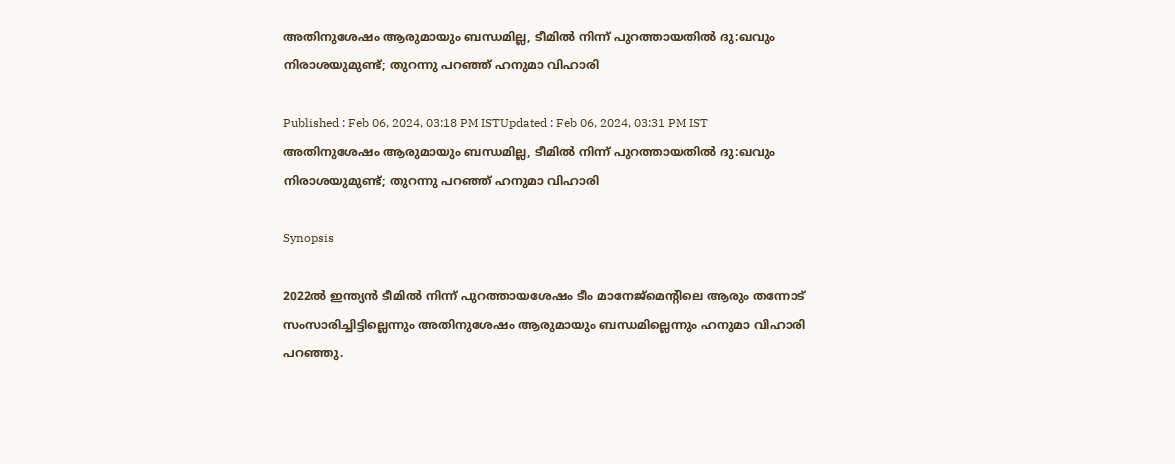അതിനുശേഷം ആരുമായും ബന്ധമില്ല, ടീമില്‍ നിന്ന് പുറത്തായതില്‍ ദു:ഖവും നിരാശയുമുണ്ട്; തുറന്നു പറഞ്ഞ് ഹനുമാ വിഹാരി

Published : Feb 06, 2024, 03:18 PM ISTUpdated : Feb 06, 2024, 03:31 PM IST
അതിനുശേഷം ആരുമായും ബന്ധമില്ല, ടീമില്‍ നിന്ന് പുറത്തായതില്‍ ദു:ഖവും  നിരാശയുമുണ്ട്; തുറന്നു പറഞ്ഞ് ഹനുമാ വിഹാരി

Synopsis

2022ല്‍ ഇന്ത്യൻ ടീമില്‍ നിന്ന് പുറത്തായശേഷം ടീം മാനേജ്മെന്‍റിലെ ആരും തന്നോട് സംസാരിച്ചിട്ടില്ലെന്നും അതിനുശേഷം ആരുമായും ബന്ധമില്ലെന്നും ഹനുമാ വിഹാരി പറഞ്ഞു.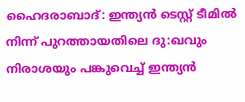ഹൈദരാബാദ്: ഇന്ത്യന്‍ ടെസ്റ്റ് ടീമില്‍ നിന്ന് പുറത്തായതിലെ ദു:ഖവും നിരാശയും പങ്കുവെച്ച് ഇന്ത്യൻ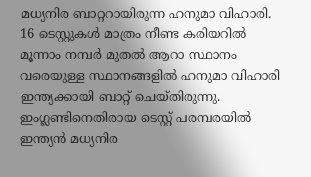മധ്യനിര ബാറ്ററായിരുന്ന ഹനുമാ വിഹാരി. 16 ടെസ്റ്റുകള്‍ മാത്രം നീണ്ട കരിയറില്‍ മൂന്നാം നമ്പര്‍ മുതല്‍ ആറാ സ്ഥാനം വരെയുള്ള സ്ഥാനങ്ങളില്‍ ഹനുമാ വിഹാരി ഇന്ത്യക്കായി ബാറ്റ് ചെയ്തിരുന്നു. ഇംഗ്ലണ്ടിനെതിരായ ടെസ്റ്റ് പരമ്പരയില്‍ ഇന്ത്യൻ മധ്യനിര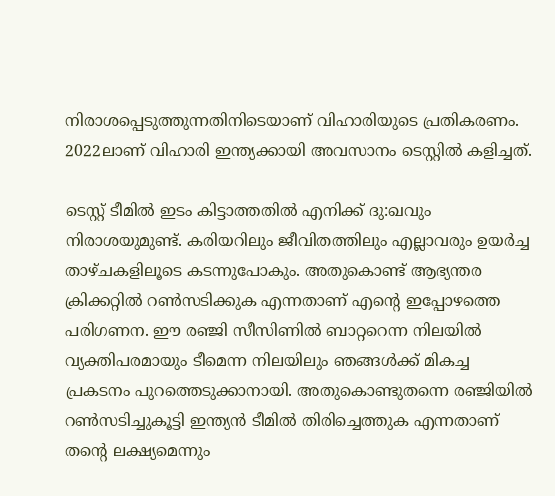നിരാശപ്പെടുത്തുന്നതിനിടെയാണ് വിഹാരിയുടെ പ്രതികരണം. 2022ലാണ് വിഹാരി ഇന്ത്യക്കായി അവസാനം ടെസ്റ്റില്‍ കളിച്ചത്.

ടെസ്റ്റ് ടീമില്‍ ഇടം കിട്ടാത്തതില്‍ എനിക്ക് ദു:ഖവും നിരാശയുമുണ്ട്. കരിയറിലും ജീവിതത്തിലും എല്ലാവരും ഉയര്‍ച്ച താഴ്ചകളിലൂടെ കടന്നുപോകും. അതുകൊണ്ട് ആഭ്യന്തര ക്രിക്കറ്റില്‍ റണ്‍സടിക്കുക എന്നതാണ് എന്‍റെ ഇപ്പോഴത്തെ പരിഗണന. ഈ രഞ്ജി സീസിണില്‍ ബാറ്ററെന്ന നിലയില്‍ വ്യക്തിപരമായും ടീമെന്ന നിലയിലും ഞങ്ങള്‍ക്ക് മികച്ച പ്രകടനം പുറത്തെടുക്കാനായി. അതുകൊണ്ടുതന്നെ രഞ്ജിയില്‍ റണ്‍സടിച്ചുകൂട്ടി ഇന്ത്യൻ ടീമില്‍ തിരിച്ചെത്തുക എന്നതാണ് തന്‍റെ ലക്ഷ്യമെന്നും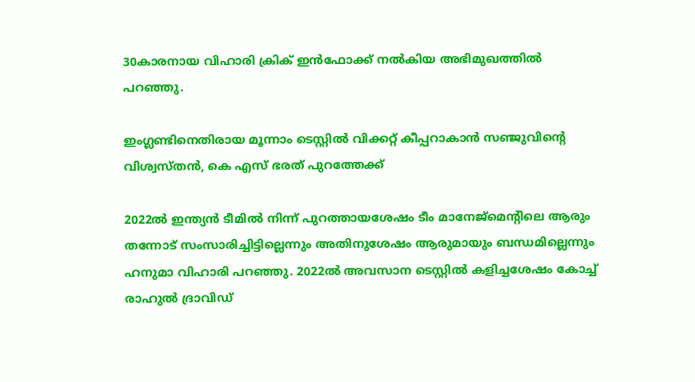30കാരനായ വിഹാരി ക്രിക് ഇന്‍ഫോക്ക് നല്‍കിയ അഭിമുഖത്തില്‍ പറഞ്ഞു.

ഇംഗ്ലണ്ടിനെതിരായ മൂന്നാം ടെസ്റ്റിൽ വിക്കറ്റ് കീപ്പറാകാൻ സഞ്ജുവിന്‍റെ വിശ്വസ്തൻ, കെ എസ് ഭരത് പുറത്തേക്ക്

2022ല്‍ ഇന്ത്യൻ ടീമില്‍ നിന്ന് പുറത്തായശേഷം ടീം മാനേജ്മെന്‍റിലെ ആരും തന്നോട് സംസാരിച്ചിട്ടില്ലെന്നും അതിനുശേഷം ആരുമായും ബന്ധമില്ലെന്നും ഹനുമാ വിഹാരി പറഞ്ഞു. 2022ല്‍ അവസാന ടെസ്റ്റില്‍ കളിച്ചശേഷം കോച്ച് രാഹുല്‍ ദ്രാവിഡ്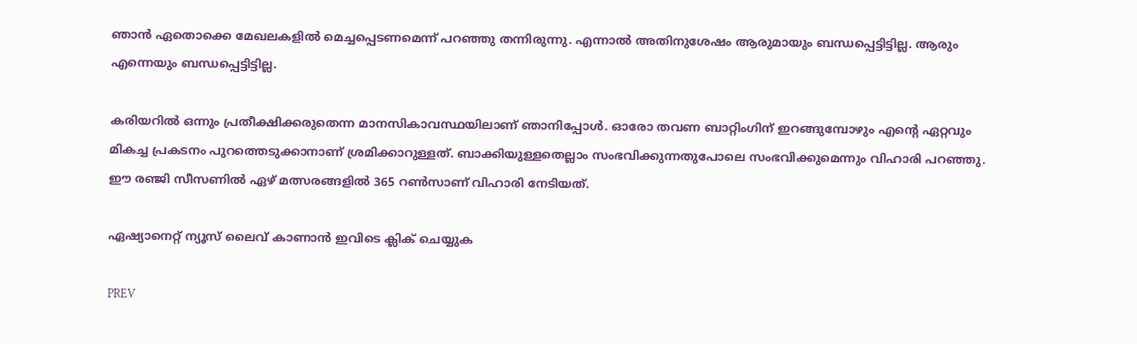ഞാന്‍ ഏതൊക്കെ മേഖലകളില്‍ മെച്ചപ്പെടണമെന്ന് പറഞ്ഞു തന്നിരുന്നു. എന്നാല്‍ അതിനുശേഷം ആരുമായും ബന്ധപ്പെട്ടിട്ടില്ല. ആരും എന്നെയും ബന്ധപ്പെട്ടിട്ടില്ല.

കരിയറില്‍ ഒന്നും പ്രതീക്ഷിക്കരുതെന്ന മാനസികാവസ്ഥയിലാണ് ഞാനിപ്പോള്‍. ഓരോ തവണ ബാറ്റിംഗിന് ഇറങ്ങുമ്പോഴും എന്‍റെ ഏറ്റവും മികച്ച പ്രകടനം പുറത്തെടുക്കാനാണ് ശ്രമിക്കാറുള്ളത്. ബാക്കിയുള്ളതെല്ലാം സംഭവിക്കുന്നതുപോലെ സംഭവിക്കുമെന്നും വിഹാരി പറഞ്ഞു. ഈ രഞ്ജി സീസണില്‍ ഏഴ് മത്സരങ്ങളില്‍ 365 റണ്‍സാണ് വിഹാരി നേടിയത്.

ഏഷ്യാനെറ്റ് ന്യൂസ് ലൈവ് കാണാന്‍ ഇവിടെ ക്ലിക് ചെയ്യുക

PREV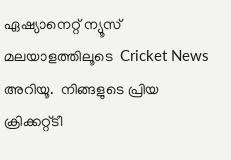ഏഷ്യാനെറ്റ് ന്യൂസ് മലയാളത്തിലൂടെ  Cricket News അറിയൂ.  നിങ്ങളുടെ പ്രിയ ക്രിക്കറ്റ്ടീ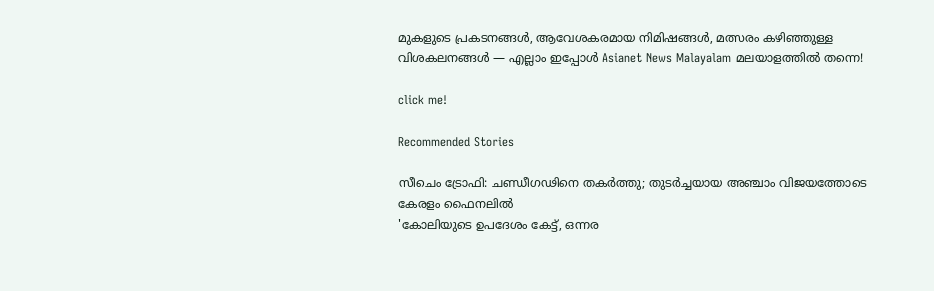മുകളുടെ പ്രകടനങ്ങൾ, ആവേശകരമായ നിമിഷങ്ങൾ, മത്സരം കഴിഞ്ഞുള്ള വിശകലനങ്ങൾ — എല്ലാം ഇപ്പോൾ Asianet News Malayalam മലയാളത്തിൽ തന്നെ!

click me!

Recommended Stories

സീചെം ട്രോഫി: ചണ്ഡീഗഢിനെ തകർത്തു; തുടർച്ചയായ അഞ്ചാം വിജയത്തോടെ കേരളം ഫൈനലിൽ
'കോലിയുടെ ഉപദേശം കേട്ട്, ഒന്നര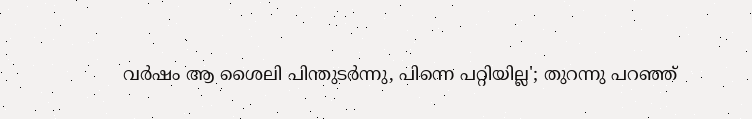വർഷം ആ ശൈലി പിന്തുടര്‍ന്നു, പിന്നെ പറ്റിയില്ല'; തുറന്നു പറഞ്ഞ്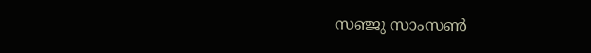സഞ്ജു സാംസൺ